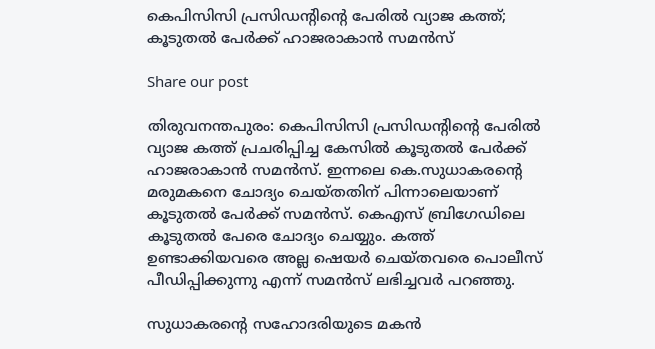കെപിസിസി പ്രസിഡന്‍റിന്‍റെ പേരിൽ വ്യാജ കത്ത്; കൂടുതൽ പേർക്ക് ഹാജരാകാൻ സമൻസ്

Share our post

തിരുവനന്തപുരം: കെപിസിസി പ്രസിഡന്‍റിന്‍റെ പേരിൽ വ്യാജ കത്ത് പ്രചരിപ്പിച്ച കേസിൽ കൂടുതൽ പേർക്ക് ഹാജരാകാൻ സമൻസ്. ഇന്നലെ കെ.സുധാകരന്‍റെ മരുമകനെ ചോദ്യം ചെയ്തതിന് പിന്നാലെയാണ് കൂടുതൽ പേർക്ക് സമൻസ്. കെഎസ് ബ്രിഗേഡിലെ കൂടുതൽ പേരെ ചോദ്യം ചെയ്യും. കത്ത് ഉണ്ടാക്കിയവരെ അല്ല ഷെയർ ചെയ്തവരെ പൊലീസ് പീഡിപ്പിക്കുന്നു എന്ന് സമൻസ് ലഭിച്ചവർ പറഞ്ഞു.

സുധാകരന്‍റെ സഹോദരിയുടെ മകൻ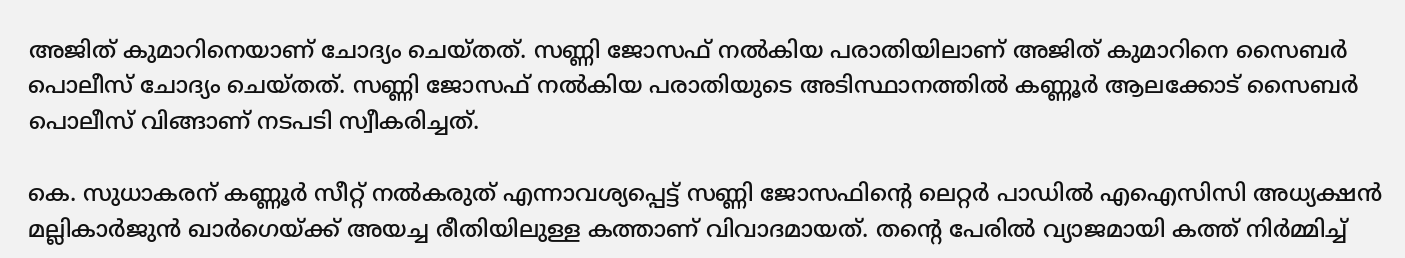അജിത് കുമാറിനെയാണ് ചോദ്യം ചെയ്തത്. സണ്ണി ജോസഫ് നൽകിയ പരാതിയിലാണ് അജിത് കുമാറിനെ സൈബർ പൊലീസ് ചോദ്യം ചെയ്തത്. സണ്ണി ജോസഫ് നൽകിയ പരാതിയുടെ അടിസ്ഥാനത്തിൽ കണ്ണൂർ ആലക്കോട് സൈബർ പൊലീസ് വിങ്ങാണ് നടപടി സ്വീകരിച്ചത്.

കെ. സുധാകരന് കണ്ണൂർ സീറ്റ് നൽകരുത് എന്നാവശ്യപ്പെട്ട് സണ്ണി ജോസഫിന്റെ ലെറ്റർ പാഡിൽ എഐസിസി അധ്യക്ഷൻ മല്ലികാർജുൻ ഖാർഗെയ്ക്ക് അയച്ച രീതിയിലുള്ള കത്താണ് വിവാദമായത്. തന്റെ പേരിൽ വ്യാജമായി കത്ത് നിർമ്മിച്ച്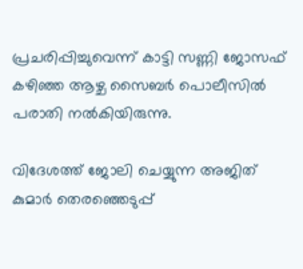പ്രചരിപ്പിച്ചുവെന്ന് കാട്ടി സണ്ണി ജോസഫ് കഴിഞ്ഞ ആഴ്ച സൈബർ പൊലീസിൽ പരാതി നൽകിയിരുന്നു.

വിദേശത്ത് ജോലി ചെയ്യുന്ന അജിത് കുമാർ തെരഞ്ഞെടുപ്പ്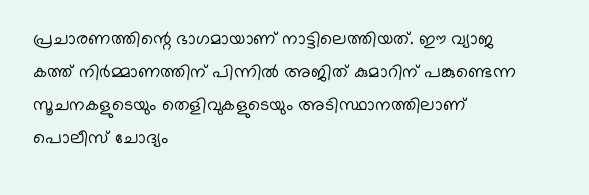പ്രചാരണത്തിന്റെ ഭാഗമായാണ് നാട്ടിലെത്തിയത്. ഈ വ്യാജ കത്ത് നിർമ്മാണത്തിന് പിന്നിൽ അജിത് കുമാറിന് പങ്കുണ്ടെന്ന സൂചനകളുടെയും തെളിവുകളുടെയും അടിസ്ഥാനത്തിലാണ് പൊലീസ് ചോദ്യം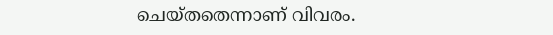ചെയ്തതെന്നാണ് വിവരം.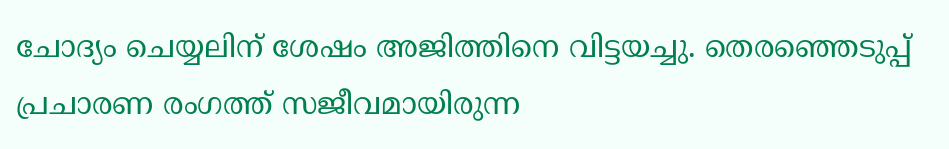ചോദ്യം ചെയ്യലിന് ശേഷം അജിത്തിനെ വിട്ടയച്ചു. തെരഞ്ഞെടുപ്പ് പ്രചാരണ രംഗത്ത് സജീവമായിരുന്ന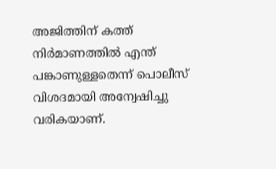അജിത്തിന് കത്ത് നിർമാണത്തിൽ എന്ത് പങ്കാണുള്ളതെന്ന് പൊലീസ് വിശദമായി അന്വേഷിച്ചു വരികയാണ്.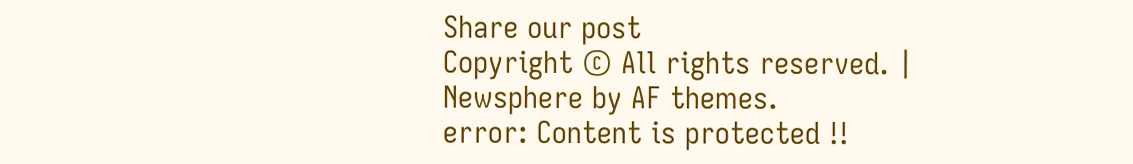Share our post
Copyright © All rights reserved. | Newsphere by AF themes.
error: Content is protected !!